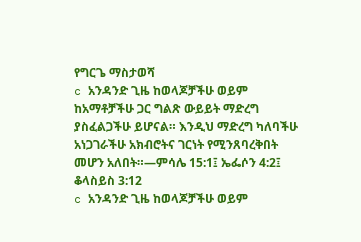የግርጌ ማስታወሻ
c አንዳንድ ጊዜ ከወላጆቻችሁ ወይም ከአማቶቻችሁ ጋር ግልጽ ውይይት ማድረግ ያስፈልጋችሁ ይሆናል። እንዲህ ማድረግ ካለባችሁ አነጋገራችሁ አክብሮትና ገርነት የሚንጸባረቅበት መሆን አለበት።—ምሳሌ 15:1፤ ኤፌሶን 4:2፤ ቆላስይስ 3:12
c አንዳንድ ጊዜ ከወላጆቻችሁ ወይም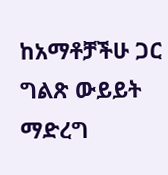ከአማቶቻችሁ ጋር ግልጽ ውይይት ማድረግ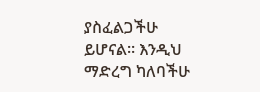ያስፈልጋችሁ ይሆናል። እንዲህ ማድረግ ካለባችሁ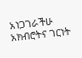አነጋገራችሁ አክብሮትና ገርነት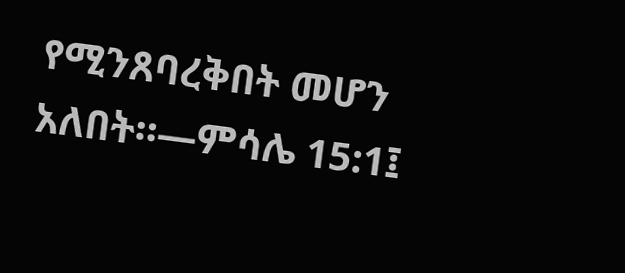የሚንጸባረቅበት መሆን አለበት።—ምሳሌ 15:1፤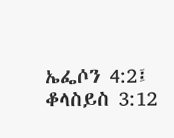ኤፌሶን 4:2፤ ቆላስይስ 3:12